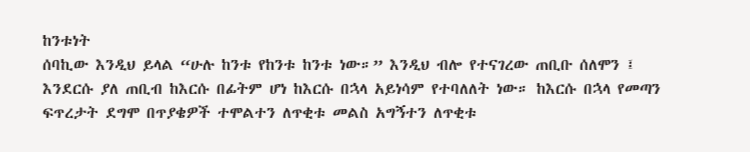ከንቱነት
ሰባኪው እንዲህ ይላል “ሁሉ ከንቱ የከንቱ ከንቱ ነው።” እንዲህ ብሎ የተናገረው ጠቢቡ ሰለሞን ፤ እንደርሱ ያለ ጠቢብ ከእርሱ በፊትም ሆነ ከእርሱ በኋላ አይነሳም የተባለለት ነው። ከእርሱ በኋላ የመጣን ፍጥረታት ደግሞ በጥያቄዎች ተሞልተን ለጥቂቱ መልስ አግኝተን ለጥቂቱ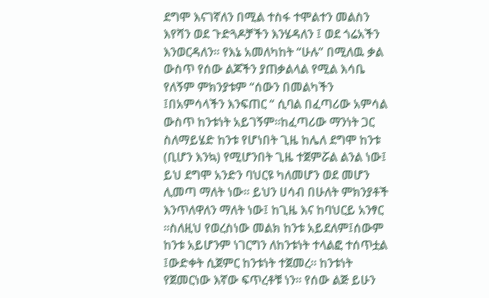ደግሞ እናገኛለን በሚል ተስፋ ተሞልተን መልስን እየሻን ወደ ጉድጓዶቻችን እንሄዳለን ፤ ወደ ጎሬአችን እንወርዳለን። የእኔ አመለካከት “ሁሉ” በሚለዉ ቃል ውስጥ የሰው ልጆችን ያጠቃልላል የሚል እሳቤ የለኝም ምክንያቱም “ሰውን በመልካችን ፤በአምሳላችን እንፍጠር “ ሲባል በፈጣሪው አምሳል ውስጥ ከንቱነት አይገኝም።ከፈጣሪው ማንነት ጋር ስለማይሄድ ከንቱ የሆነበት ጊዜ ከሌለ ደግሞ ከንቱ (ቢሆን እንኳ) የሚሆንበት ጊዜ ተጀምሯል ልንል ነው፤ ይህ ደግሞ አንድን ባህርዩ ካለመሆን ወደ መሆን ሊመጣ ማለት ነው። ይህን ሀሳብ በሁለት ምክንያቶች እንጥለዋለን ማለት ነው፤ ከጊዜ እና ከባህርይ አንፃር ።ስለዚህ የወረስነው መልክ ከንቱ አይደለም፤ሰውም ከንቱ አይሆንም ነገርግን ለከንቱነት ተላልፎ ተሰጥቷል ፤ውድቀት ሲጀምር ከንቱነት ተጀመረ። ከንቱነት የጀመርነው እኛው ፍጥረቶቹ ነን። የሰው ልጅ ይሁን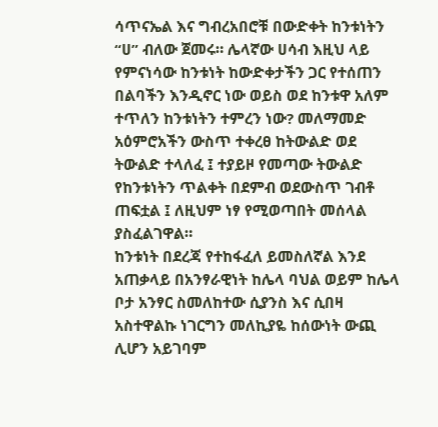ሳጥናኤል እና ግብረአበሮቹ በውድቀት ከንቱነትን “ሀ” ብለው ጀመሩ። ሌላኛው ሀሳብ እዚህ ላይ የምናነሳው ከንቱነት ከውድቀታችን ጋር የተሰጠን በልባችን እንዲኖር ነው ወይስ ወደ ከንቱዋ አለም ተጥለን ከንቱነትን ተምረን ነው? መለማመድ አዕምሮአችን ውስጥ ተቀረፀ ከትውልድ ወደ ትውልድ ተላለፈ ፤ ተያይዞ የመጣው ትውልድ የከንቱነትን ጥልቀት በደምብ ወደውስጥ ገብቶ ጠፍቷል ፤ ለዚህም ነፃ የሚወጣበት መሰላል ያስፈልገዋል።
ከንቱነት በደረጃ የተከፋፈለ ይመስለኛል እንደ አጠቃላይ በአንፃራዊነት ከሌላ ባህል ወይም ከሌላ ቦታ አንፃር ስመለከተው ሲያንስ እና ሲበዛ አስተዋልኩ ነገርግን መለኪያዬ ከሰውነት ውጪ ሊሆን አይገባም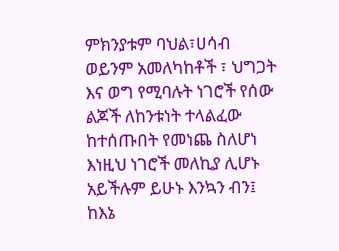ምክንያቱም ባህል፣ሀሳብ ወይንም አመለካከቶች ፣ ህግጋት እና ወግ የሚባሉት ነገሮች የሰው ልጆች ለከንቱነት ተላልፈው ከተሰጡበት የመነጨ ስለሆነ እነዚህ ነገሮች መለኪያ ሊሆኑ አይችሉም ይሁኑ እንኳን ብን፤ ከእኔ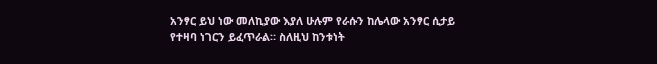አንፃር ይህ ነው መለኪያው እያለ ሁሉም የራሱን ከሌላው አንፃር ሲታይ የተዛባ ነገርን ይፈጥራል። ስለዚህ ከንቱነት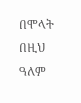በሞላት በዚህ ዓለም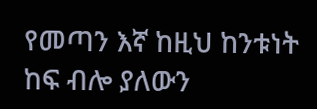የመጣን እኛ ከዚህ ከንቱነት ከፍ ብሎ ያለውን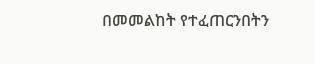በመመልከት የተፈጠርንበትን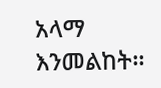አላማ እንመልከት።